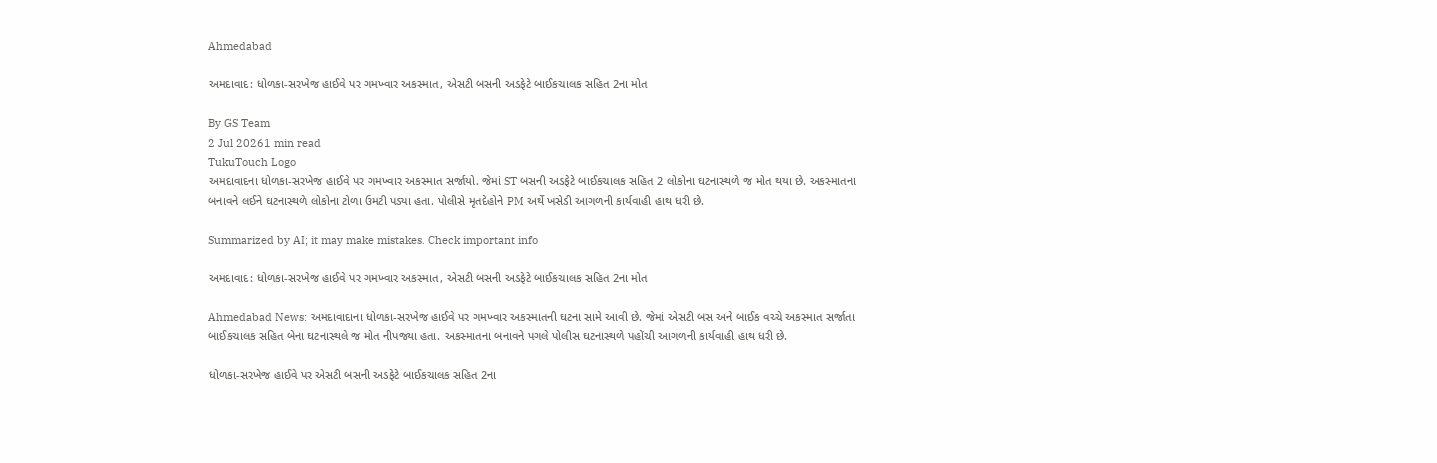Ahmedabad

અમદાવાદ: ધોળકા-સરખેજ હાઈવે પર ગમખ્વાર અકસ્માત, એસટી બસની અડફેટે બાઈકચાલક સહિત 2ના મોત

By GS Team
2 Jul 20261 min read
TukuTouch Logo
અમદાવાદના ધોળકા-સરખેજ હાઈવે પર ગમખ્વાર અકસ્માત સર્જાયો. જેમાં ST બસની અડફેટે બાઈકચાલક સહિત 2 લોકોના ઘટનાસ્થળે જ મોત થયા છે. અકસ્માતના બનાવને લઈને ઘટનાસ્થળે લોકોના ટોળા ઉમટી પડ્યા હતા. પોલીસે મૃતદેહોને PM અર્થે ખસેડી આગળની કાર્યવાહી હાથ ધરી છે.

Summarized by AI; it may make mistakes. Check important info

અમદાવાદ: ધોળકા-સરખેજ હાઈવે પર ગમખ્વાર અકસ્માત, એસટી બસની અડફેટે બાઈકચાલક સહિત 2ના મોત

Ahmedabad News: અમદાવાદાના ધોળકા-સરખેજ હાઈવે પર ગમખ્વાર અકસ્માતની ઘટના સામે આવી છે. જેમાં એસટી બસ અને બાઈક વચ્ચે અકસ્માત સર્જાતા બાઈકચાલક સહિત બેના ઘટનાસ્થલે જ મોત નીપજ્યા હતા. અકસ્માતના બનાવને પગલે પોલીસ ઘટનાસ્થળે પહોંચી આગળની કાર્યવાહી હાથ ધરી છે.

ધોળકા-સરખેજ હાઈવે પર એસટી બસની અડફેટે બાઈકચાલક સહિત 2ના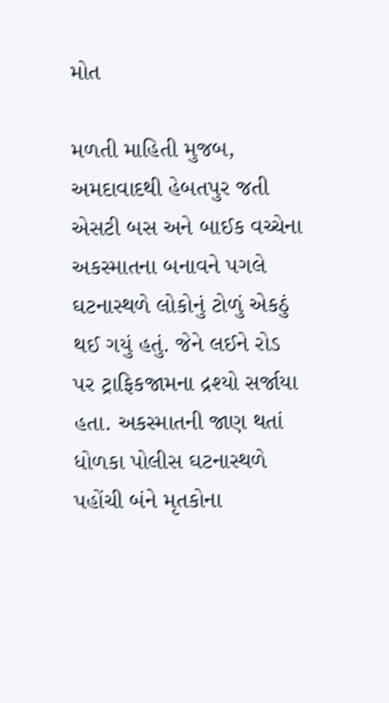મોત

મળતી માહિતી મુજબ, અમદાવાદથી હેબતપુર જતી એસટી બસ અને બાઈક વચ્ચેના અકસ્માતના બનાવને પગલે ઘટનાસ્થળે લોકોનું ટોળું એકઠું થઈ ગયું હતું. જેને લઈને રોડ પર ટ્રાફિકજામના દ્રશ્યો સર્જાયા હતા. અકસ્માતની જાણ થતાં ધોળકા પોલીસ ઘટનાસ્થળે પહોંચી બંને મૃતકોના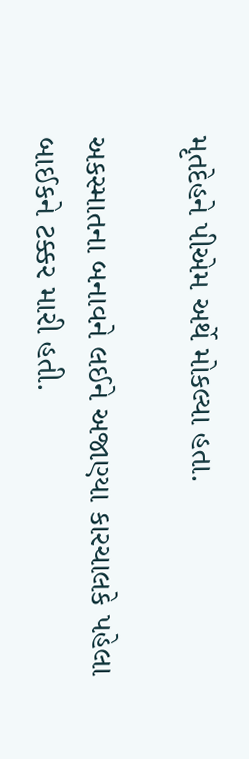મૃતદેહને પીએમ અર્થે મોકલ્યા હતા.

અકસ્માતના બનાવને લઈને અજાણ્યા કારચાલકે પહેલા બાઈકને ટક્કર મારી હતી.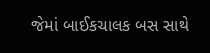જેમાં બાઈકચાલક બસ સાથે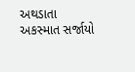અથડાતા અકસ્માત સર્જાયો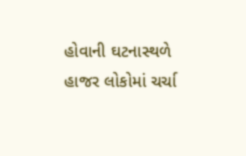હોવાની ઘટનાસ્થળે હાજર લોકોમાં ચર્ચા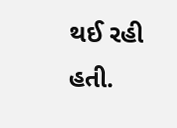થઈ રહી હતી.